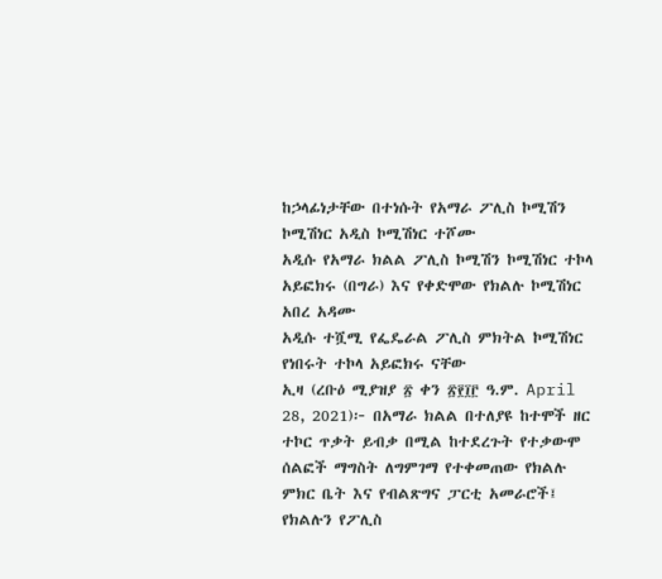ከኃላፊነታቸው በተነሱት የአማራ ፖሊስ ኮሚሽን ኮሚሽነር አዲስ ኮሚሽነር ተሾሙ
አዲሱ የአማራ ክልል ፖሊስ ኮሚሽን ኮሚሽነር ተኮላ አይፎክሩ (በግራ) እና የቀድሞው የክልሉ ኮሚሽነር አበረ አዳሙ
አዲሱ ተሿሚ የፌዴራል ፖሊስ ምክትል ኮሚሽነር የነበሩት ተኮላ አይፎክሩ ናቸው
ኢዛ (ረቡዕ ሚያዝያ ፳ ቀን ፳፻፲፫ ዓ.ም. April 28, 2021)፦ በአማራ ክልል በተለያዩ ከተሞች ዘር ተኮር ጥቃት ይብቃ በሚል ከተደረጉት የተቃውሞ ሰልፎች ማግስት ለግምገማ የተቀመጠው የክልሉ ምክር ቤት እና የብልጽግና ፓርቲ አመራሮች፤ የክልሉን የፖሊስ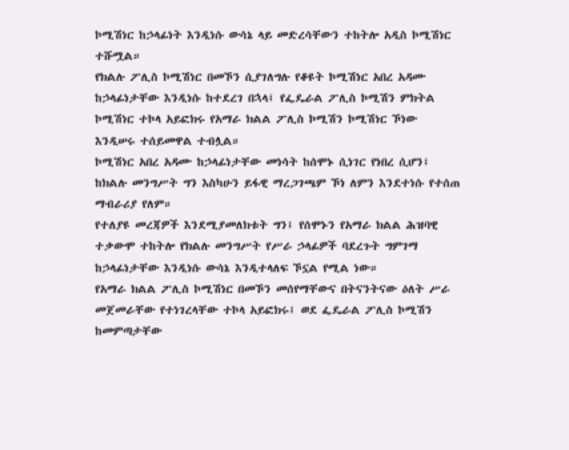ኮሚሽነር ከኃላፊነት እንዲነሱ ውሳኔ ላይ መድረሳቸውን ተከትሎ አዲስ ኮሚሽነር ተሹሟል።
የክልሉ ፖሊስ ኮሚሽነር በመኾን ሲያገለግሉ የቆዩት ኮሚሽነር አበረ አዳሙ ከኃላፊነታቸው እንዲነሱ ከተደረገ በኋላ፤ የፌዴራል ፖሊስ ኮሚሽን ምክትል ኮሚሽነር ተኮላ አይፎክሩ የአማራ ክልል ፖሊስ ኮሚሽን ኮሚሽነር ኾነው እንዲሠሩ ተሰይመዋል ተብሏል።
ኮሚሽነር አበረ አዳሙ ከኃላፊነታቸው መነሳት ከሰሞኑ ሲነገር የነበረ ሲሆን፤ ከክልሉ መንግሥት ግን እስካሁን ይፋዊ ማረጋገጫም ኾነ ለምን እንደተነሱ የተሰጠ ማብራሪያ የለም።
የተለያዩ መረጃዎች እንደሚያመለክቱት ግን፤ የሰሞኑን የአማራ ክልል ሕዝባዊ ተቃውሞ ተከትሎ የክልሉ መንግሥት የሥራ ኃላፊዎች ባደረጉት ግምገማ ከኃላፊነታቸው እንዲነሱ ውሳኔ እንዲተላለፍ ኾኗል የሚል ነው።
የአማራ ክልል ፖሊስ ኮሚሽነር በመኾን መሰየማቸውና በትናንትናው ዕለት ሥራ መጀመራቸው የተነገረላቸው ተኮላ አይፎክሩ፤ ወደ ፌዴራል ፖሊስ ኮሚሽን ከመምጣታቸው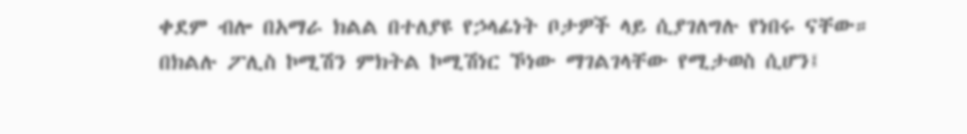ቀደም ብሎ በአማራ ክልል በተለያዩ የኃላፊነት ቦታዎች ላይ ሲያገለግሉ የነበሩ ናቸው።
በክልሉ ፖሊስ ኮሚሽን ምክትል ኮሚሽነር ኾነው ማገልገላቸው የሚታወስ ሲሆን፤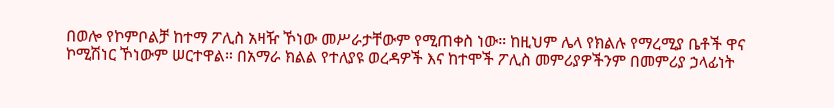በወሎ የኮምቦልቻ ከተማ ፖሊስ አዛዥ ኾነው መሥራታቸውም የሚጠቀስ ነው። ከዚህም ሌላ የክልሉ የማረሚያ ቤቶች ዋና ኮሚሽነር ኾነውም ሠርተዋል። በአማራ ክልል የተለያዩ ወረዳዎች እና ከተሞች ፖሊስ መምሪያዎችንም በመምሪያ ኃላፊነት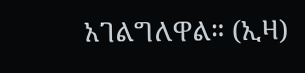አገልግለዋል። (ኢዛ)